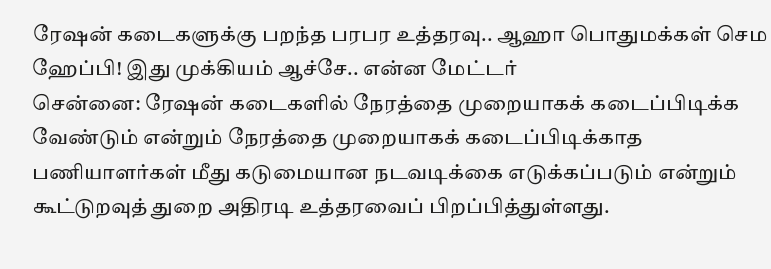ரேஷன் கடைகளுக்கு பறந்த பரபர உத்தரவு.. ஆஹா பொதுமக்கள் செம ஹேப்பி! இது முக்கியம் ஆச்சே.. என்ன மேட்டர்
சென்னை: ரேஷன் கடைகளில் நேரத்தை முறையாகக் கடைப்பிடிக்க வேண்டும் என்றும் நேரத்தை முறையாகக் கடைப்பிடிக்காத பணியாளர்கள் மீது கடுமையான நடவடிக்கை எடுக்கப்படும் என்றும் கூட்டுறவுத் துறை அதிரடி உத்தரவைப் பிறப்பித்துள்ளது.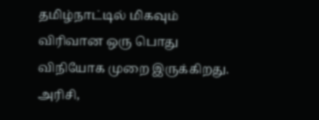தமிழ்நாட்டில் மிகவும் விரிவான ஒரு பொது விநியோக முறை இருக்கிறது. அரிசி,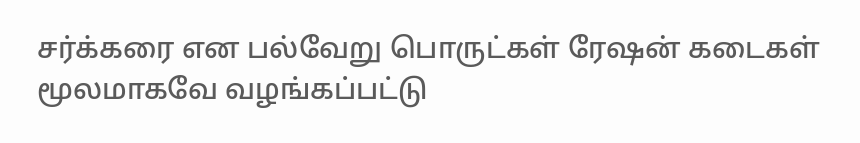சர்க்கரை என பல்வேறு பொருட்கள் ரேஷன் கடைகள் மூலமாகவே வழங்கப்பட்டு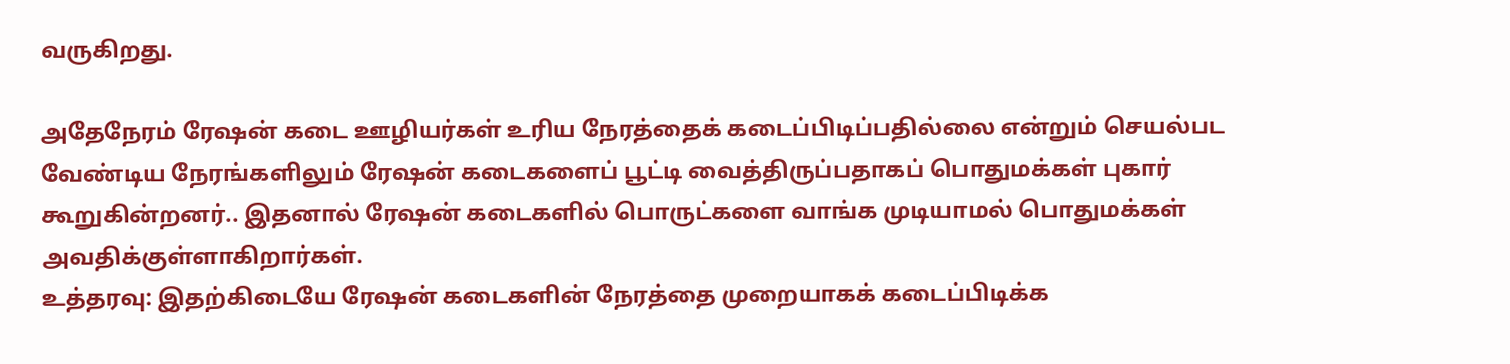வருகிறது.

அதேநேரம் ரேஷன் கடை ஊழியர்கள் உரிய நேரத்தைக் கடைப்பிடிப்பதில்லை என்றும் செயல்பட வேண்டிய நேரங்களிலும் ரேஷன் கடைகளைப் பூட்டி வைத்திருப்பதாகப் பொதுமக்கள் புகார் கூறுகின்றனர்.. இதனால் ரேஷன் கடைகளில் பொருட்களை வாங்க முடியாமல் பொதுமக்கள் அவதிக்குள்ளாகிறார்கள்.
உத்தரவு: இதற்கிடையே ரேஷன் கடைகளின் நேரத்தை முறையாகக் கடைப்பிடிக்க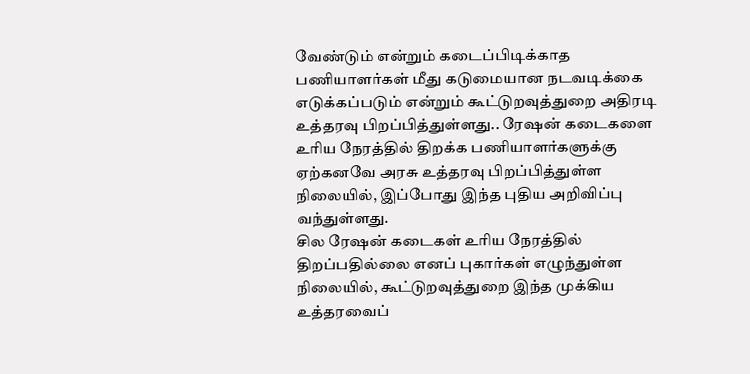வேண்டும் என்றும் கடைப்பிடிக்காத பணியாளர்கள் மீது கடுமையான நடவடிக்கை எடுக்கப்படும் என்றும் கூட்டுறவுத்துறை அதிரடி உத்தரவு பிறப்பித்துள்ளது.. ரேஷன் கடைகளை உரிய நேரத்தில் திறக்க பணியாளர்களுக்கு ஏற்கனவே அரசு உத்தரவு பிறப்பித்துள்ள நிலையில், இப்போது இந்த புதிய அறிவிப்பு வந்துள்ளது.
சில ரேஷன் கடைகள் உரிய நேரத்தில் திறப்பதில்லை எனப் புகார்கள் எழுந்துள்ள நிலையில், கூட்டுறவுத்துறை இந்த முக்கிய உத்தரவைப்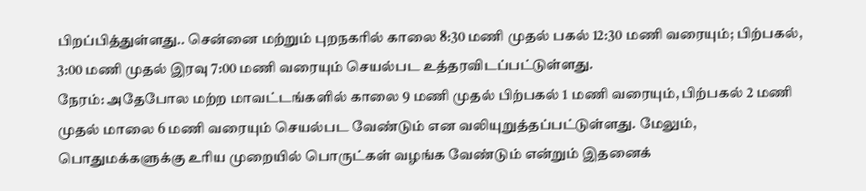பிறப்பித்துள்ளது.. சென்னை மற்றும் புறநகரில் காலை 8:30 மணி முதல் பகல் 12:30 மணி வரையும்; பிற்பகல், 3:00 மணி முதல் இரவு 7:00 மணி வரையும் செயல்பட உத்தரவிடப்பட்டுள்ளது.
நேரம்: அதேபோல மற்ற மாவட்டங்களில் காலை 9 மணி முதல் பிற்பகல் 1 மணி வரையும், பிற்பகல் 2 மணி முதல் மாலை 6 மணி வரையும் செயல்பட வேண்டும் என வலியுறுத்தப்பட்டுள்ளது. மேலும், பொதுமக்களுக்கு உரிய முறையில் பொருட்கள் வழங்க வேண்டும் என்றும் இதனைக்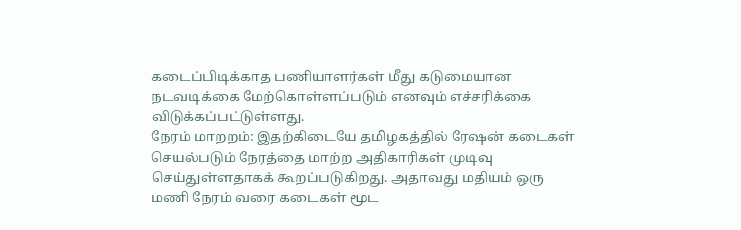கடைப்பிடிக்காத பணியாளர்கள் மீது கடுமையான நடவடிக்கை மேற்கொள்ளப்படும் எனவும் எச்சரிக்கை விடுக்கப்பட்டுள்ளது.
நேரம் மாறறம்: இதற்கிடையே தமிழகத்தில் ரேஷன் கடைகள் செயல்படும் நேரத்தை மாற்ற அதிகாரிகள் முடிவு செய்துள்ளதாகக் கூறப்படுகிறது. அதாவது மதியம் ஒரு மணி நேரம் வரை கடைகள் மூட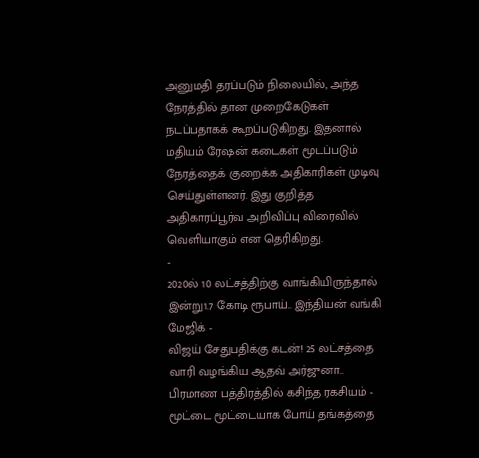அனுமதி தரப்படும் நிலையில், அந்த நேரத்தில் தான முறைகேடுகள் நடப்பதாகக் கூறப்படுகிறது. இதனால் மதியம் ரேஷன் கடைகள் மூடப்படும் நேரத்தைக் குறைக்க அதிகாரிகள் முடிவு செய்துள்ளனர். இது குறித்த அதிகாரப்பூர்வ அறிவிப்பு விரைவில் வெளியாகும் என தெரிகிறது.
-
2020ல் 10 லட்சத்திற்கு வாங்கியிருந்தால் இன்று1.7 கோடி ரூபாய்.. இந்தியன் வங்கி மேஜிக் -
விஜய் சேதுபதிக்கு கடன்! 25 லட்சத்தை வாரி வழங்கிய ஆதவ் அர்ஜுனா.. பிரமாண பத்திரத்தில் கசிந்த ரகசியம் -
மூட்டை மூட்டையாக போய் தங்கத்தை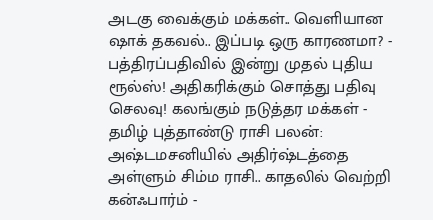அடகு வைக்கும் மக்கள்.. வெளியான ஷாக் தகவல்.. இப்படி ஒரு காரணமா? -
பத்திரப்பதிவில் இன்று முதல் புதிய ரூல்ஸ்! அதிகரிக்கும் சொத்து பதிவு செலவு! கலங்கும் நடுத்தர மக்கள் -
தமிழ் புத்தாண்டு ராசி பலன்: அஷ்டமசனியில் அதிர்ஷ்டத்தை அள்ளும் சிம்ம ராசி.. காதலில் வெற்றி கன்ஃபார்ம் -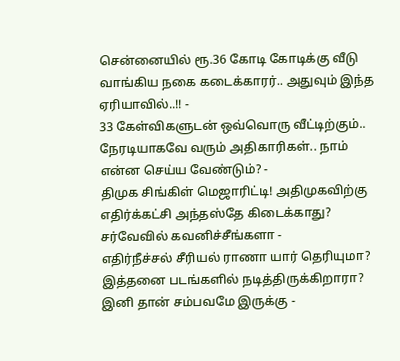சென்னையில் ரூ.36 கோடி கோடிக்கு வீடு வாங்கிய நகை கடைக்காரர்.. அதுவும் இந்த ஏரியாவில்..!! -
33 கேள்விகளுடன் ஒவ்வொரு வீட்டிற்கும்.. நேரடியாகவே வரும் அதிகாரிகள்.. நாம் என்ன செய்ய வேண்டும்? -
திமுக சிங்கிள் மெஜாரிட்டி! அதிமுகவிற்கு எதிர்க்கட்சி அந்தஸ்தே கிடைக்காது? சர்வேவில் கவனிச்சீங்களா -
எதிர்நீச்சல் சீரியல் ராணா யார் தெரியுமா? இத்தனை படங்களில் நடித்திருக்கிறாரா? இனி தான் சம்பவமே இருக்கு -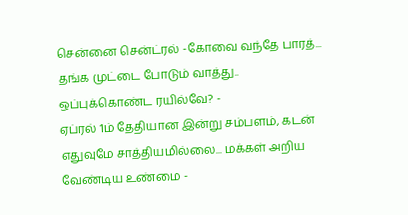சென்னை சென்ட்ரல் -கோவை வந்தே பாரத்... தங்க முட்டை போடும் வாத்து.. ஒப்புக்கொண்ட ரயில்வே? -
ஏப்ரல் 1ம் தேதியான இன்று சம்பளம், கடன் எதுவுமே சாத்தியமில்லை... மக்கள் அறிய வேண்டிய உண்மை -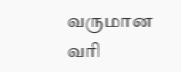வருமான வரி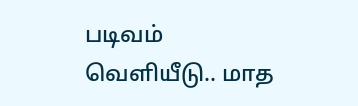படிவம் வெளியீடு.. மாத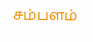சம்பளம்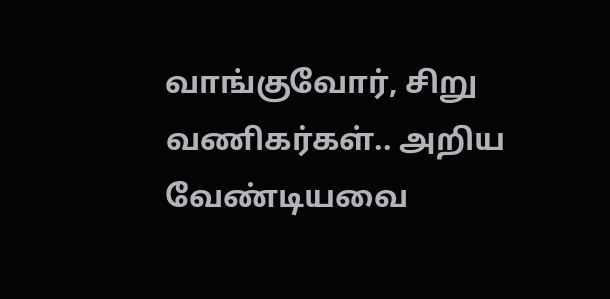வாங்குவோர், சிறு வணிகர்கள்.. அறிய வேண்டியவை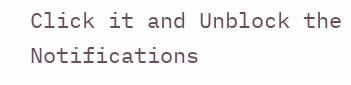Click it and Unblock the Notifications